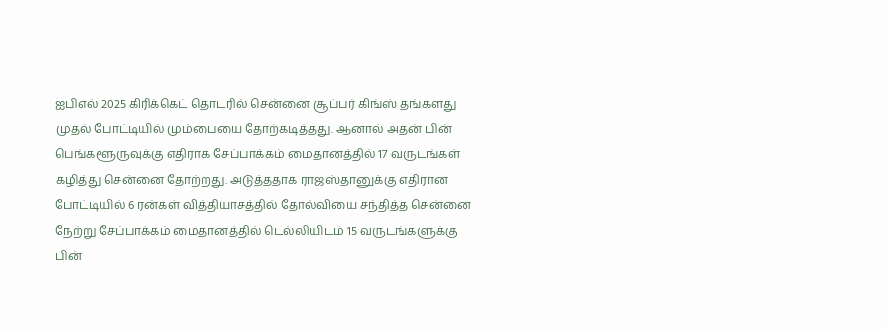ஐபிஎல் 2025 கிரிக்கெட் தொடரில் சென்னை சூப்பர் கிங்ஸ் தங்களது முதல் போட்டியில் மும்பையை தோற்கடித்தது. ஆனால் அதன் பின் பெங்களூருவுக்கு எதிராக சேப்பாக்கம் மைதானத்தில் 17 வருடங்கள் கழித்து சென்னை தோற்றது. அடுத்ததாக ராஜஸ்தானுக்கு எதிரான போட்டியில் 6 ரன்கள் வித்தியாசத்தில் தோல்வியை சந்தித்த சென்னை நேற்று சேப்பாக்கம் மைதானத்தில் டெல்லியிடம் 15 வருடங்களுக்கு பின்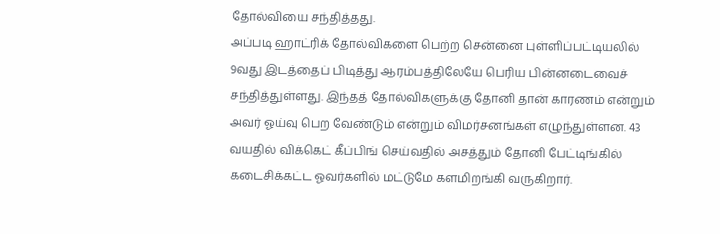தோல்வியை சந்தித்தது.
அப்படி ஹாட்ரிக் தோல்விகளை பெற்ற சென்னை புள்ளிப்பட்டியலில் 9வது இடத்தைப் பிடித்து ஆரம்பத்திலேயே பெரிய பின்னடைவைச் சந்தித்துள்ளது. இந்தத் தோல்விகளுக்கு தோனி தான் காரணம் என்றும் அவர் ஓய்வு பெற வேண்டும் என்றும் விமர்சனங்கள் எழுந்துள்ளன. 43 வயதில் விக்கெட் கீப்பிங் செய்வதில் அசத்தும் தோனி பேட்டிங்கில் கடைசிக்கட்ட ஓவர்களில் மட்டுமே களமிறங்கி வருகிறார்.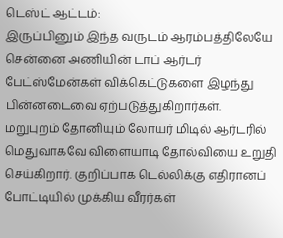டெஸ்ட் ஆட்டம்:
இருப்பினும் இந்த வருடம் ஆரம்பத்திலேயே சென்னை அணியின் டாப் ஆர்டர் பேட்ஸ்மேன்கள் விக்கெட்டுகளை இழந்து பின்னடைவை ஏற்படுத்துகிறார்கள். மறுபுறம் தோனியும் லோயர் மிடில் ஆர்டரில் மெதுவாகவே விளையாடி தோல்வியை உறுதி செய்கிறார். குறிப்பாக டெல்லிக்கு எதிரானப் போட்டியில் முக்கிய வீரர்கள்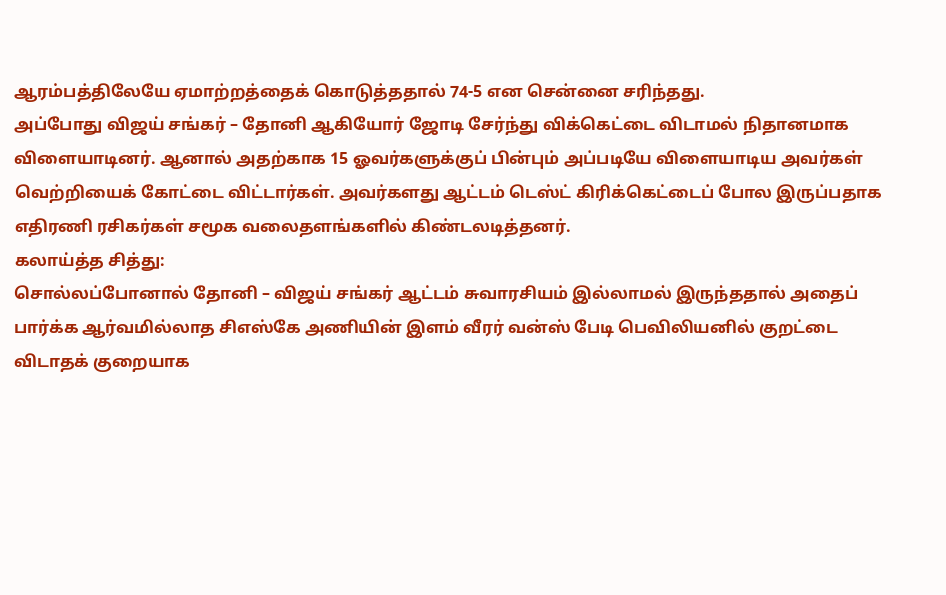ஆரம்பத்திலேயே ஏமாற்றத்தைக் கொடுத்ததால் 74-5 என சென்னை சரிந்தது.
அப்போது விஜய் சங்கர் – தோனி ஆகியோர் ஜோடி சேர்ந்து விக்கெட்டை விடாமல் நிதானமாக விளையாடினர். ஆனால் அதற்காக 15 ஓவர்களுக்குப் பின்பும் அப்படியே விளையாடிய அவர்கள் வெற்றியைக் கோட்டை விட்டார்கள். அவர்களது ஆட்டம் டெஸ்ட் கிரிக்கெட்டைப் போல இருப்பதாக எதிரணி ரசிகர்கள் சமூக வலைதளங்களில் கிண்டலடித்தனர்.
கலாய்த்த சித்து:
சொல்லப்போனால் தோனி – விஜய் சங்கர் ஆட்டம் சுவாரசியம் இல்லாமல் இருந்ததால் அதைப் பார்க்க ஆர்வமில்லாத சிஎஸ்கே அணியின் இளம் வீரர் வன்ஸ் பேடி பெவிலியனில் குறட்டை விடாதக் குறையாக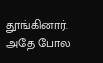தூங்கினார். அதே போல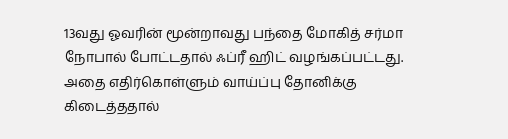13வது ஓவரின் மூன்றாவது பந்தை மோகித் சர்மா நோபால் போட்டதால் ஃப்ரீ ஹிட் வழங்கப்பட்டது. அதை எதிர்கொள்ளும் வாய்ப்பு தோனிக்கு கிடைத்ததால்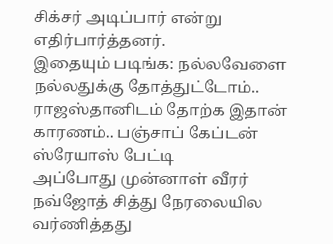சிக்சர் அடிப்பார் என்று எதிர்பார்த்தனர்.
இதையும் படிங்க: நல்லவேளை நல்லதுக்கு தோத்துட்டோம்.. ராஜஸ்தானிடம் தோற்க இதான் காரணம்.. பஞ்சாப் கேப்டன் ஸ்ரேயாஸ் பேட்டி
அப்போது முன்னாள் வீரர் நவ்ஜோத் சித்து நேரலையில வர்ணித்தது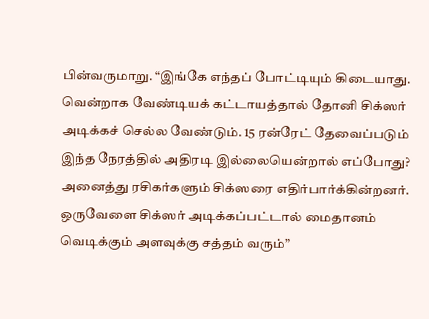பின்வருமாறு. “இங்கே எந்தப் போட்டியும் கிடையாது. வென்றாக வேண்டியக் கட்டாயத்தால் தோனி சிக்ஸர் அடிக்கச் செல்ல வேண்டும். 15 ரன்ரேட் தேவைப்படும் இந்த நேரத்தில் அதிரடி இல்லையென்றால் எப்போது? அனைத்து ரசிகர்களும் சிக்ஸரை எதிர்பார்க்கின்றனர். ஒருவேளை சிக்ஸர் அடிக்கப்பட்டால் மைதானம் வெடிக்கும் அளவுக்கு சத்தம் வரும்”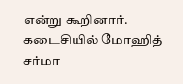என்று கூறினார். கடைசியில் மோஹித் சர்மா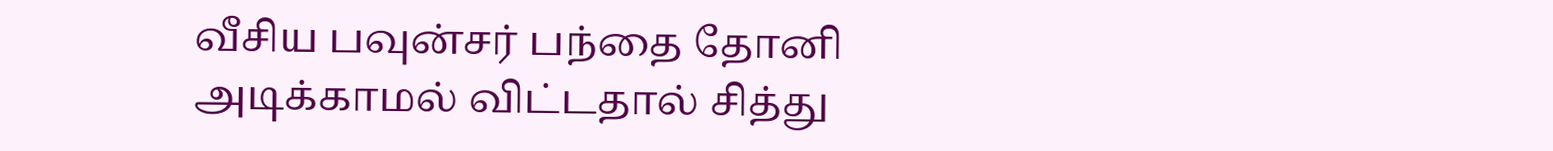வீசிய பவுன்சர் பந்தை தோனி அடிக்காமல் விட்டதால் சித்து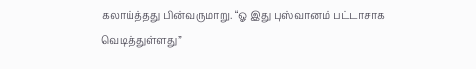கலாய்த்தது பின்வருமாறு. “ஓ இது புஸ்வானம் பட்டாசாக வெடித்துள்ளது”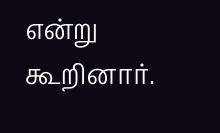என்று கூறினார்.